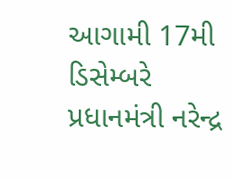આગામી 17મી ડિસેમ્બરે પ્રધાનમંત્રી નરેન્દ્ર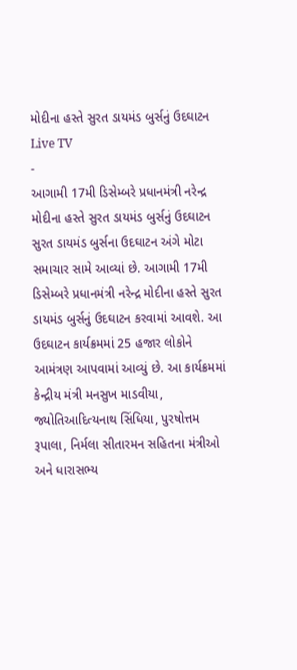મોદીના હસ્તે સુરત ડાયમંડ બુર્સનું ઉદઘાટન
Live TV
-
આગામી 17મી ડિસેમ્બરે પ્રધાનમંત્રી નરેન્દ્ર મોદીના હસ્તે સુરત ડાયમંડ બુર્સનું ઉદઘાટન
સુરત ડાયમંડ બુર્સના ઉદઘાટન અંગે મોટા સમાચાર સામે આવ્યાં છે. આગામી 17મી ડિસેમ્બરે પ્રધાનમંત્રી નરેન્દ્ર મોદીના હસ્તે સુરત ડાયમંડ બુર્સનું ઉદઘાટન કરવામાં આવશે. આ ઉદઘાટન કાર્યક્રમમાં 25 હજાર લોકોને આમંત્રણ આપવામાં આવ્યું છે. આ કાર્યક્રમમાં કેન્દ્રીય મંત્રી મનસુખ માડવીયા, જ્યોતિઆદિત્યનાથ સિંધિયા, પુરષોત્તમ રૂપાલા, નિર્મલા સીતારમન સહિતના મંત્રીઓ અને ધારાસભ્ય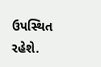ઉપસ્થિત રહેશે.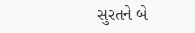સુરતને બે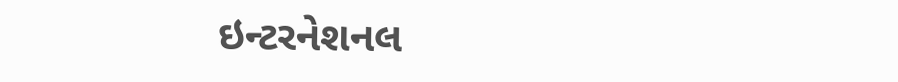ઇન્ટરનેશનલ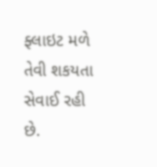ફ્લાઇટ મળે તેવી શકયતા સેવાઈ રહી છે.